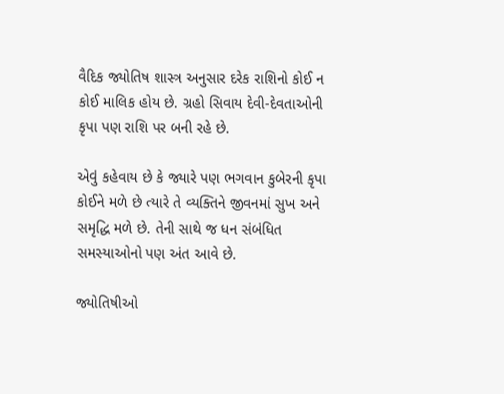વૈદિક જ્યોતિષ શાસ્ત્ર અનુસાર દરેક રાશિનો કોઈ ન કોઈ માલિક હોય છે. ગ્રહો સિવાય દેવી-દેવતાઓની કૃપા પણ રાશિ પર બની રહે છે.

એવું કહેવાય છે કે જ્યારે પણ ભગવાન કુબેરની કૃપા કોઈને મળે છે ત્યારે તે વ્યક્તિને જીવનમાં સુખ અને સમૃદ્ધિ મળે છે. તેની સાથે જ ધન સંબંધિત સમસ્યાઓનો પણ અંત આવે છે.

જ્યોતિષીઓ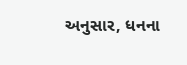અનુસાર, ધનના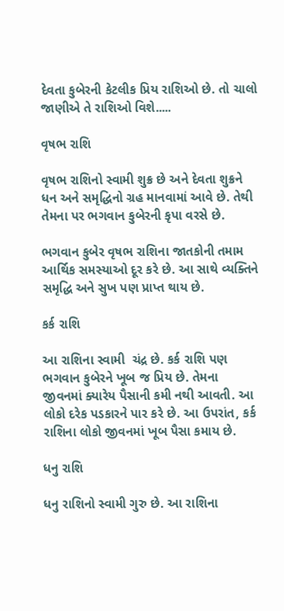દેવતા કુબેરની કેટલીક પ્રિય રાશિઓ છે. તો ચાલો જાણીએ તે રાશિઓ વિશે.....

વૃષભ રાશિ

વૃષભ રાશિનો સ્વામી શુક્ર છે અને દેવતા શુક્રને ધન અને સમૃદ્ધિનો ગ્રહ માનવામાં આવે છે. તેથી તેમના પર ભગવાન કુબેરની કૃપા વરસે છે.

ભગવાન કુબેર વૃષભ રાશિના જાતકોની તમામ આર્થિક સમસ્યાઓ દૂર કરે છે. આ સાથે વ્યક્તિને સમૃદ્ધિ અને સુખ પણ પ્રાપ્ત થાય છે.

કર્ક રાશિ

આ રાશિના સ્વામી  ચંદ્ર છે. કર્ક રાશિ પણ ભગવાન કુબેરને ખૂબ જ પ્રિય છે. તેમના જીવનમાં ક્યારેય પૈસાની કમી નથી આવતી. આ લોકો દરેક પડકારને પાર કરે છે. આ ઉપરાંત, કર્ક રાશિના લોકો જીવનમાં ખૂબ પૈસા કમાય છે.

ધનુ રાશિ

ધનુ રાશિનો સ્વામી ગુરુ છે. આ રાશિના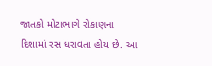જાતકો મોટાભાગે રોકાણના દિશામાં રસ ધરાવતા હોય છે. આ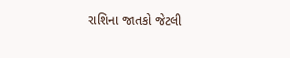રાશિના જાતકો જેટલી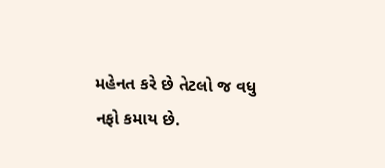મહેનત કરે છે તેટલો જ વધુ નફો કમાય છે.